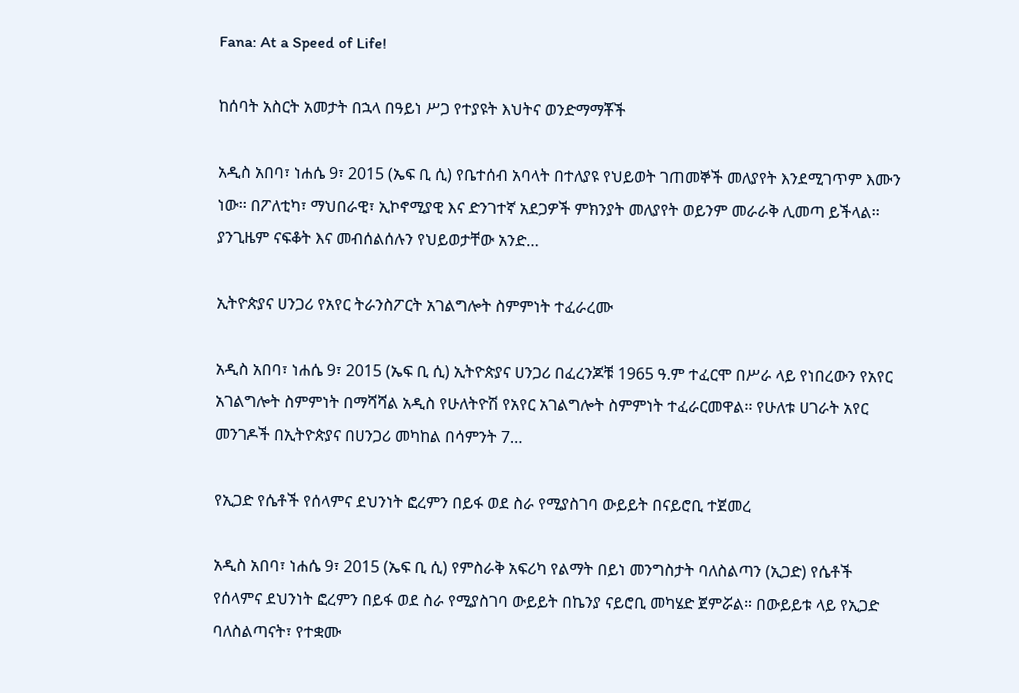Fana: At a Speed of Life!

ከሰባት አስርት አመታት በኋላ በዓይነ ሥጋ የተያዩት እህትና ወንድማማቾች

አዲስ አበባ፣ ነሐሴ 9፣ 2015 (ኤፍ ቢ ሲ) የቤተሰብ አባላት በተለያዩ የህይወት ገጠመኞች መለያየት እንደሚገጥም እሙን ነው፡፡ በፖለቲካ፣ ማህበራዊ፣ ኢኮኖሚያዊ እና ድንገተኛ አደጋዎች ምክንያት መለያየት ወይንም መራራቅ ሊመጣ ይችላል፡፡ ያንጊዜም ናፍቆት እና መብሰልሰሉን የህይወታቸው አንድ…

ኢትዮጵያና ሀንጋሪ የአየር ትራንስፖርት አገልግሎት ስምምነት ተፈራረሙ

አዲስ አበባ፣ ነሐሴ 9፣ 2015 (ኤፍ ቢ ሲ) ኢትዮጵያና ሀንጋሪ በፈረንጆቹ 1965 ዓ.ም ተፈርሞ በሥራ ላይ የነበረውን የአየር አገልግሎት ስምምነት በማሻሻል አዲስ የሁለትዮሽ የአየር አገልግሎት ስምምነት ተፈራርመዋል፡፡ የሁለቱ ሀገራት አየር መንገዶች በኢትዮጵያና በሀንጋሪ መካከል በሳምንት 7…

የኢጋድ የሴቶች የሰላምና ደህንነት ፎረምን በይፋ ወደ ስራ የሚያስገባ ውይይት በናይሮቢ ተጀመረ

አዲስ አበባ፣ ነሐሴ 9፣ 2015 (ኤፍ ቢ ሲ) የምስራቅ አፍሪካ የልማት በይነ መንግስታት ባለስልጣን (ኢጋድ) የሴቶች የሰላምና ደህንነት ፎረምን በይፋ ወደ ስራ የሚያስገባ ውይይት በኬንያ ናይሮቢ መካሄድ ጀምሯል። በውይይቱ ላይ የኢጋድ ባለስልጣናት፣ የተቋሙ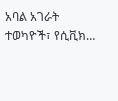አባል አገራት ተወካዮች፣ የሲቪክ…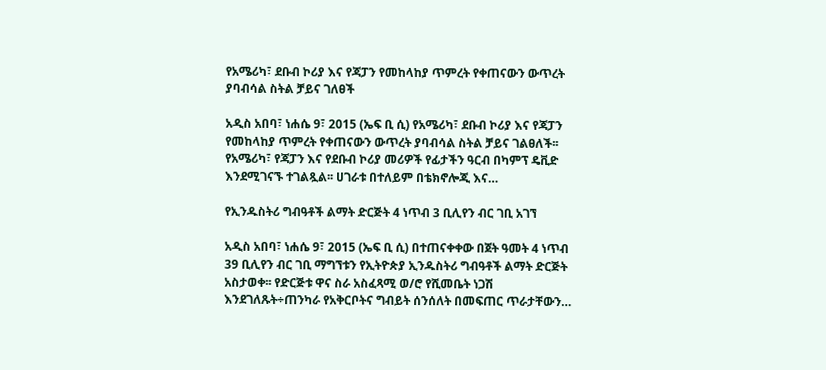የአሜሪካ፣ ደቡብ ኮሪያ እና የጃፓን የመከላከያ ጥምረት የቀጠናውን ውጥረት ያባብሳል ስትል ቻይና ገለፀች

አዲስ አበባ፣ ነሐሴ 9፣ 2015 (ኤፍ ቢ ሲ) የአሜሪካ፣ ደቡብ ኮሪያ እና የጃፓን የመከላከያ ጥምረት የቀጠናውን ውጥረት ያባብሳል ስትል ቻይና ገልፀለች፡፡ የአሜሪካ፣ የጃፓን እና የደቡብ ኮሪያ መሪዎች የፊታችን ዓርብ በካምፕ ዴቪድ እንደሚገናኙ ተገልጿል፡፡ ሀገራቱ በተለይም በቴክኖሎጂ እና…

የኢንዱስትሪ ግብዓቶች ልማት ድርጅት 4 ነጥብ 3 ቢሊየን ብር ገቢ አገኘ

አዲስ አበባ፣ ነሐሴ 9፣ 2015 (ኤፍ ቢ ሲ) በተጠናቀቀው በጀት ዓመት 4 ነጥብ 39 ቢሊየን ብር ገቢ ማግኘቱን የኢትዮጵያ ኢንዱስትሪ ግብዓቶች ልማት ድርጅት አስታወቀ፡፡ የድርጅቱ ዋና ስራ አስፈጻሚ ወ/ሮ የሺመቤት ነጋሽ እንደገለጹት÷ጠንካራ የአቅርቦትና ግብይት ሰንሰለት በመፍጠር ጥራታቸውን…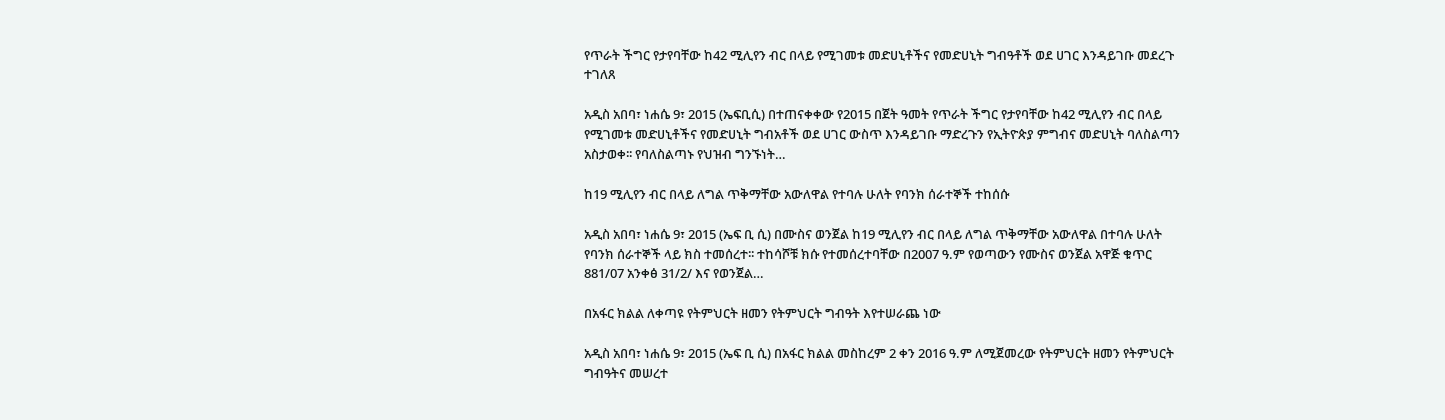የጥራት ችግር የታየባቸው ከ42 ሚሊየን ብር በላይ የሚገመቱ መድሀኒቶችና የመድሀኒት ግብዓቶች ወደ ሀገር እንዳይገቡ መደረጉ ተገለጸ

አዲስ አበባ፣ ነሐሴ 9፣ 2015 (ኤፍቢሲ) በተጠናቀቀው የ2015 በጀት ዓመት የጥራት ችግር የታየባቸው ከ42 ሚሊየን ብር በላይ የሚገመቱ መድሀኒቶችና የመድሀኒት ግብአቶች ወደ ሀገር ውስጥ እንዳይገቡ ማድረጉን የኢትዮጵያ ምግብና መድሀኒት ባለስልጣን አስታወቀ፡፡ የባለስልጣኑ የህዝብ ግንኙነት…

ከ19 ሚሊየን ብር በላይ ለግል ጥቅማቸው አውለዋል የተባሉ ሁለት የባንክ ሰራተኞች ተከሰሱ

አዲስ አበባ፣ ነሐሴ 9፣ 2015 (ኤፍ ቢ ሲ) በሙስና ወንጀል ከ19 ሚሊየን ብር በላይ ለግል ጥቅማቸው አውለዋል በተባሉ ሁለት የባንክ ሰራተኞች ላይ ክስ ተመሰረተ፡፡ ተከሳሾቹ ክሱ የተመሰረተባቸው በ2007 ዓ.ም የወጣውን የሙስና ወንጀል አዋጅ ቁጥር 881/07 አንቀፅ 31/2/ እና የወንጀል…

በአፋር ክልል ለቀጣዩ የትምህርት ዘመን የትምህርት ግብዓት እየተሠራጨ ነው

አዲስ አበባ፣ ነሐሴ 9፣ 2015 (ኤፍ ቢ ሲ) በአፋር ክልል መስከረም 2 ቀን 2016 ዓ.ም ለሚጀመረው የትምህርት ዘመን የትምህርት ግብዓትና መሠረተ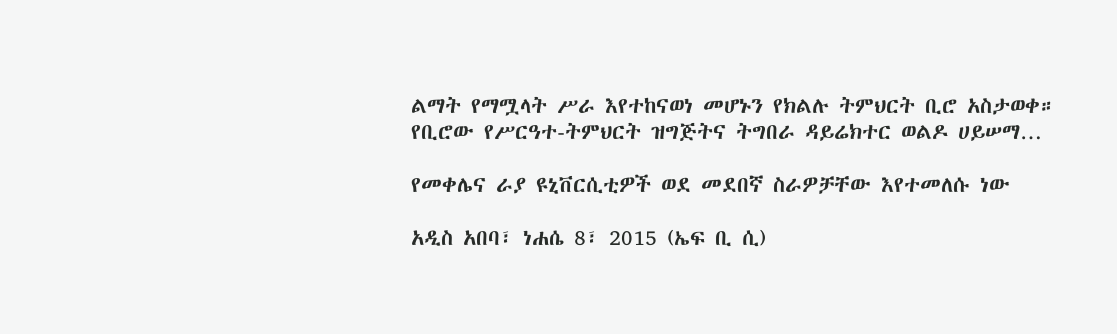ልማት የማሟላት ሥራ እየተከናወነ መሆኑን የክልሉ ትምህርት ቢሮ አስታወቀ። የቢሮው የሥርዓተ-ትምህርት ዝግጅትና ትግበራ ዳይሬክተር ወልዶ ሀይሠማ…

የመቀሌና ራያ ዩኒቨርሲቲዎች ወደ መደበኛ ስራዎቻቸው እየተመለሱ ነው

አዲስ አበባ፣ ነሐሴ 8፣ 2015 (ኤፍ ቢ ሲ)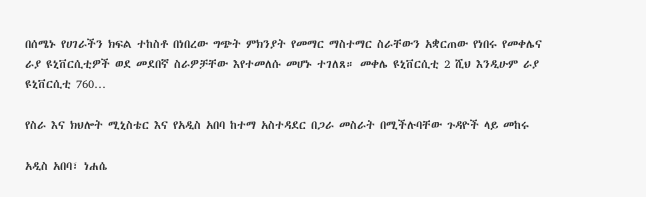በሰሜኑ የሀገራችን ክፍል ተከስቶ በነበረው ግጭት ምክንያት የመማር ማስተማር ስራቸውን አቋርጠው የነበሩ የመቀሌና ራያ ዩኒቨርሲቲዎች ወደ መደበኛ ስራዎቻቸው እየተመለሱ መሆኑ ተገለጸ። መቀሌ ዩኒቨርሲቲ 2 ሺህ እንዲሁም ራያ ዩኒቨርሲቲ 760…

የስራ እና ክህሎት ሚኒስቴር እና የአዲስ አበባ ከተማ አስተዳደር በጋራ መስራት በሚችሉባቸው ጉዳዮች ላይ መከሩ

አዲስ አበባ፣ ነሐሴ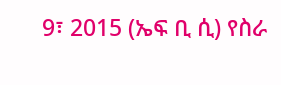9፣ 2015 (ኤፍ ቢ ሲ) የስራ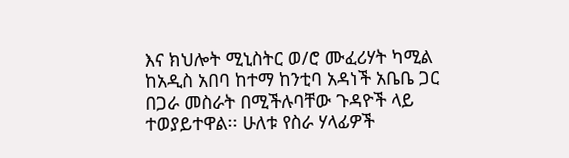እና ክህሎት ሚኒስትር ወ/ሮ ሙፈሪሃት ካሚል ከአዲስ አበባ ከተማ ከንቲባ አዳነች አቤቤ ጋር በጋራ መስራት በሚችሉባቸው ጉዳዮች ላይ ተወያይተዋል፡፡ ሁለቱ የስራ ሃላፊዎች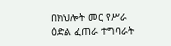በክህሎት መር የሥራ ዕድል ፈጠራ ተግባራት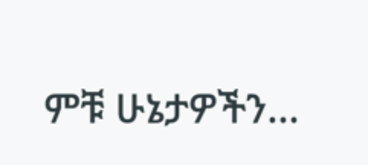ምቹ ሁኔታዎችን…